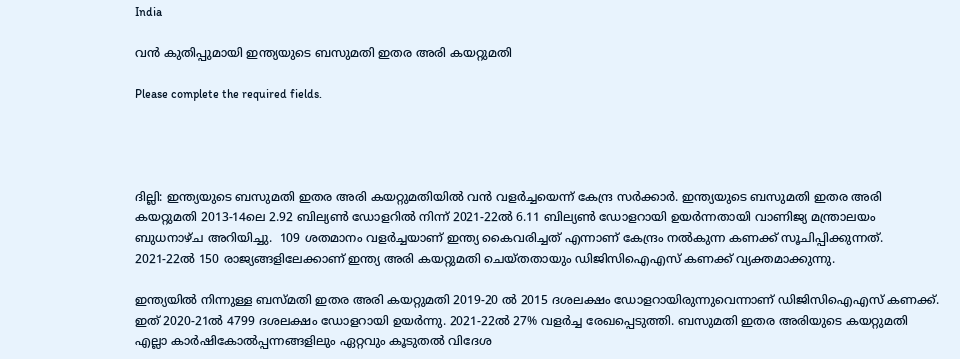India

വൻ കുതിപ്പുമായി ഇന്ത്യയുടെ ബസുമതി ഇതര അരി കയറ്റുമതി

Please complete the required fields.




ദില്ലി: ഇന്ത്യയുടെ ബസുമതി ഇതര അരി കയറ്റുമതിയിൽ വൻ വളർച്ചയെന്ന് കേന്ദ്ര സർക്കാർ. ഇന്ത്യയുടെ ബസുമതി ഇതര അരി കയറ്റുമതി 2013-14ലെ 2.92 ബില്യൺ ഡോളറിൽ നിന്ന് 2021-22ൽ 6.11 ബില്യൺ ഡോളറായി ഉയർന്നതായി വാണിജ്യ മന്ത്രാലയം ബുധനാഴ്ച അറിയിച്ചു.  109 ശതമാനം വളർച്ചയാണ് ഇന്ത്യ കൈവരിച്ചത് എന്നാണ് കേന്ദ്രം നൽകുന്ന കണക്ക് സൂചിപ്പിക്കുന്നത്. 2021-22ൽ 150 രാജ്യങ്ങളിലേക്കാണ് ഇന്ത്യ അരി കയറ്റുമതി ചെയ്തതായും ഡിജിസിഐഎസ്‌ കണക്ക് വ്യക്തമാക്കുന്നു.

ഇന്ത്യയിൽ നിന്നുള്ള ബസ്മതി ഇതര അരി കയറ്റുമതി 2019-20 ൽ 2015 ദശലക്ഷം ഡോളറായിരുന്നുവെന്നാണ് ഡിജിസിഐഎസ് കണക്ക്. ഇത് 2020-21ൽ 4799 ദശലക്ഷം ഡോളറായി ഉയർന്നു. 2021-22ൽ 27% വളർച്ച രേഖപ്പെടുത്തി. ബസുമതി ഇതര അരിയുടെ കയറ്റുമതി എല്ലാ കാർഷികോൽപ്പന്നങ്ങളിലും ഏറ്റവും കൂടുതൽ വിദേശ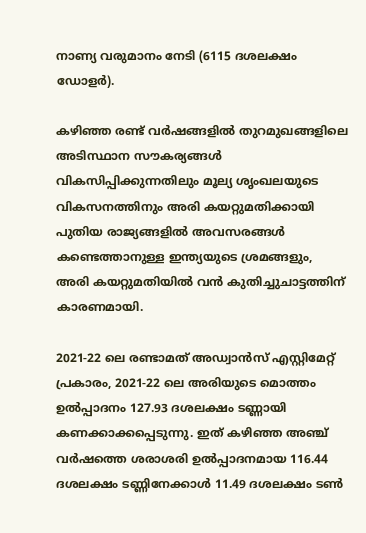നാണ്യ വരുമാനം നേടി (6115 ദശലക്ഷം ഡോളർ).

കഴിഞ്ഞ രണ്ട് വർഷങ്ങളിൽ തുറമുഖങ്ങളിലെ അടിസ്ഥാന സൗകര്യങ്ങൾ വികസിപ്പിക്കുന്നതിലും മൂല്യ ശൃംഖലയുടെ വികസനത്തിനും അരി കയറ്റുമതിക്കായി പുതിയ രാജ്യങ്ങളിൽ അവസരങ്ങൾ കണ്ടെത്താനുള്ള ഇന്ത്യയുടെ ശ്രമങ്ങളും, അരി കയറ്റുമതിയിൽ വൻ കുതിച്ചുചാട്ടത്തിന് കാരണമായി.

2021-22 ലെ രണ്ടാമത് അഡ്വാൻസ് എസ്റ്റിമേറ്റ് പ്രകാരം, 2021-22 ലെ അരിയുടെ മൊത്തം ഉൽപ്പാദനം 127.93 ദശലക്ഷം ടണ്ണായി കണക്കാക്കപ്പെടുന്നു. ഇത് കഴിഞ്ഞ അഞ്ച് വർഷത്തെ ശരാശരി ഉൽപ്പാദനമായ 116.44 ദശലക്ഷം ടണ്ണിനേക്കാൾ 11.49 ദശലക്ഷം ടൺ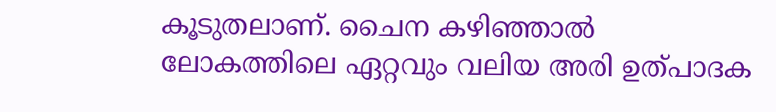കൂടുതലാണ്. ചൈന കഴിഞ്ഞാൽ ലോകത്തിലെ ഏറ്റവും വലിയ അരി ഉത്പാദക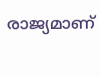രാജ്യമാണ്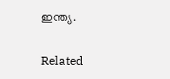ഇന്ത്യ.

Related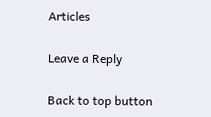Articles

Leave a Reply

Back to top button